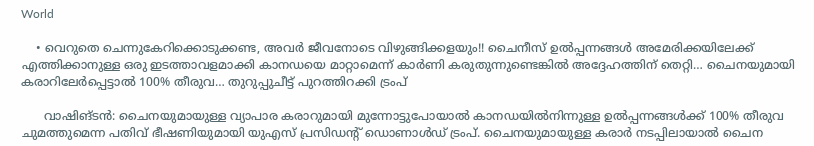World

    • വെറുതെ ചെന്നുകേറിക്കൊടുക്കണ്ട, അവർ ജീവനോടെ വിഴുങ്ങിക്കളയും!! ചൈനീസ് ഉൽപ്പന്നങ്ങൾ അമേരിക്കയിലേക്ക് എത്തിക്കാനുള്ള ഒരു ഇടത്താവളമാക്കി കാനഡയെ മാറ്റാമെന്ന് കാർണി കരുതുന്നുണ്ടെങ്കിൽ അദ്ദേഹത്തിന് തെറ്റി… ചൈനയുമായി കരാറിലേർ‍പ്പെട്ടാൽ 100% തീരുവ… തുറുപ്പുചീട്ട് പുറത്തിറക്കി ട്രംപ്

      വാഷിങ്ടൻ: ചൈനയുമായുള്ള വ്യാപാര കരാറുമായി മുന്നോട്ടുപോയാൽ കാനഡയിൽനിന്നുള്ള ഉൽപ്പന്നങ്ങൾക്ക് 100% തീരുവ ചുമത്തുമെന്ന പതിവ് ഭീഷണിയുമായി യുഎസ് പ്രസിഡന്റ് ഡൊണാൾഡ് ട്രംപ്. ചൈനയുമായുള്ള കരാർ നടപ്പിലായാൽ ചൈന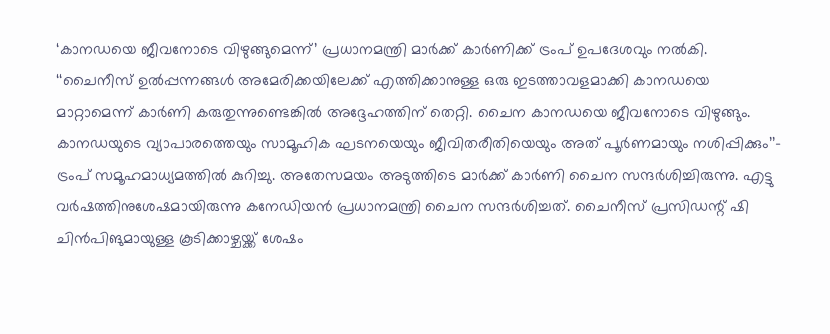‘കാനഡയെ ജീവനോടെ വിഴുങ്ങുമെന്ന്’ പ്രധാനമന്ത്രി മാർക്ക് കാർണിക്ക് ട്രംപ് ഉപദേശവും നൽകി. ‘‘ചൈനീസ് ഉൽപ്പന്നങ്ങൾ അമേരിക്കയിലേക്ക് എത്തിക്കാനുള്ള ഒരു ഇടത്താവളമാക്കി കാനഡയെ മാറ്റാമെന്ന് കാർണി കരുതുന്നുണ്ടെങ്കിൽ അദ്ദേഹത്തിന് തെറ്റി. ചൈന കാനഡയെ ജീവനോടെ വിഴുങ്ങും. കാനഡയുടെ വ്യാപാരത്തെയും സാമൂഹിക ഘടനയെയും ജീവിതരീതിയെയും അത് പൂർണമായും നശിപ്പിക്കും’’– ട്രംപ് സമൂഹമാധ്യമത്തിൽ കുറിച്ചു. അതേസമയം അടുത്തിടെ മാർക്ക് കാർണി ചൈന സന്ദർശിച്ചിരുന്നു. എട്ടു വർഷത്തിനുശേഷമായിരുന്നു കനേഡിയൻ പ്രധാനമന്ത്രി ചൈന സന്ദർശിച്ചത്. ചൈനീസ് പ്രസിഡന്റ് ഷി ചിൻപിങുമായുള്ള കൂടിക്കാഴ്ചയ്ക്ക് ശേഷം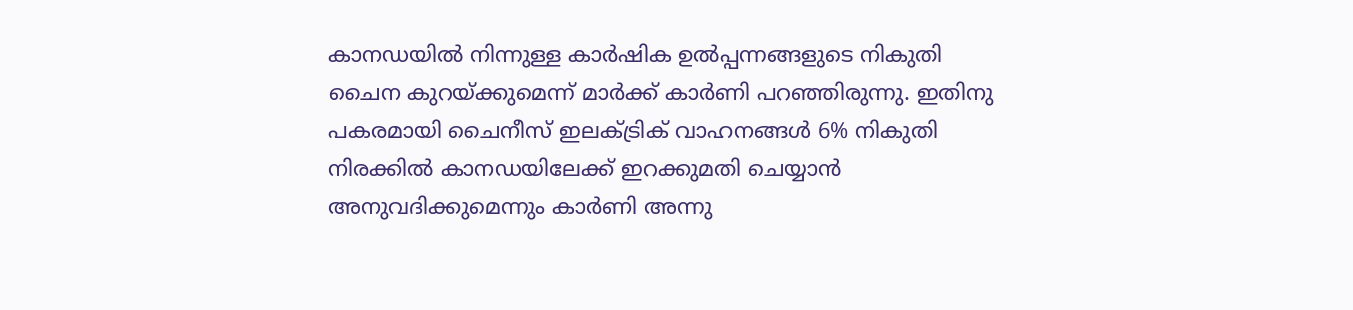കാനഡയിൽ നിന്നുള്ള കാർഷിക ഉൽപ്പന്നങ്ങളുടെ നികുതി ചൈന കുറയ്ക്കുമെന്ന് മാർക്ക് കാർണി പറഞ്ഞിരുന്നു. ഇതിനു പകരമായി ചൈനീസ് ഇലക്ട്രിക് വാഹനങ്ങൾ 6% നികുതി നിരക്കിൽ കാനഡയിലേക്ക് ഇറക്കുമതി ചെയ്യാൻ അനുവദിക്കുമെന്നും കാർണി അന്നു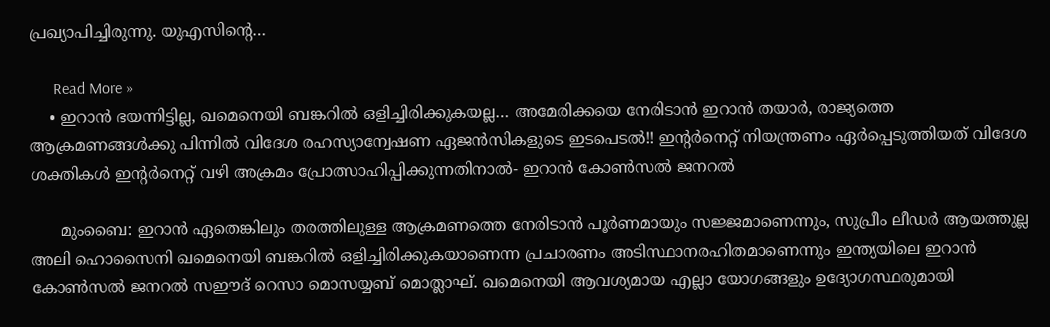പ്രഖ്യാപിച്ചിരുന്നു. യുഎസിന്റെ…

      Read More »
    • ഇറാൻ ഭയന്നിട്ടില്ല, ഖമെനെയി ബങ്കറിൽ ഒളിച്ചിരിക്കുകയല്ല… അമേരിക്കയെ നേരിടാൻ ഇറാൻ തയാർ, രാജ്യത്തെ ആക്രമണങ്ങൾക്കു പിന്നിൽ വിദേശ രഹസ്യാന്വേഷണ ഏജൻസികളുടെ ഇടപെടൽ!! ഇന്റർനെറ്റ് നിയന്ത്രണം ഏർപ്പെടുത്തിയത് വിദേശ ശക്തികൾ ഇന്റർനെറ്റ് വഴി അക്രമം പ്രോത്സാഹിപ്പിക്കുന്നതിനാൽ- ഇറാൻ കോൺസൽ ജനറൽ

      മുംബൈ: ഇറാൻ ഏതെങ്കിലും തരത്തിലുള്ള ആക്രമണത്തെ നേരിടാൻ പൂർണമായും സജ്ജമാണെന്നും, സുപ്രീം ലീഡർ ആയത്തുല്ല അലി ഹൊസൈനി ഖമെനെയി ബങ്കറിൽ ഒളിച്ചിരിക്കുകയാണെന്ന പ്രചാരണം അടിസ്ഥാനരഹിതമാണെന്നും ഇന്ത്യയിലെ ഇറാൻ കോൺസൽ ജനറൽ സഈദ് റെസാ മൊസയ്യബ് മൊത്ലാഘ്. ഖമെനെയി ആവശ്യമായ എല്ലാ യോഗങ്ങളും ഉദ്യോഗസ്ഥരുമായി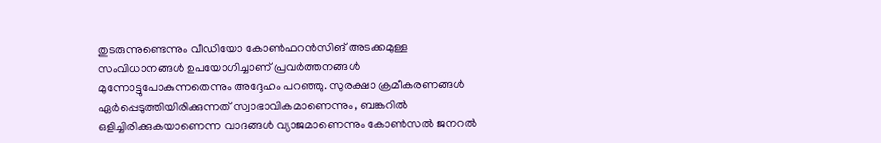തുടരുന്നുണ്ടെന്നും വീഡിയോ കോൺഫറൻസിങ് അടക്കമുള്ള സംവിധാനങ്ങൾ ഉപയോഗിച്ചാണ് പ്രവർത്തനങ്ങൾ മുന്നോട്ടുപോകുന്നതെന്നും അദ്ദേഹം പറഞ്ഞു. സുരക്ഷാ ക്രമീകരണങ്ങൾ ഏർപ്പെടുത്തിയിരിക്കുന്നത് സ്വാഭാവികമാണെന്നും, ബങ്കറിൽ ഒളിച്ചിരിക്കുകയാണെന്ന വാദങ്ങൾ വ്യാജമാണെന്നും കോൺസൽ ജനറൽ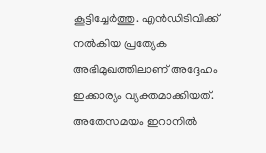കൂട്ടിച്ചേർത്തു. എൻഡിടിവിക്ക് നൽകിയ പ്രത്യേക അഭിമുഖത്തിലാണ് അദ്ദേഹം ഇക്കാര്യം വ്യക്തമാക്കിയത്. അതേസമയം ഇറാനിൽ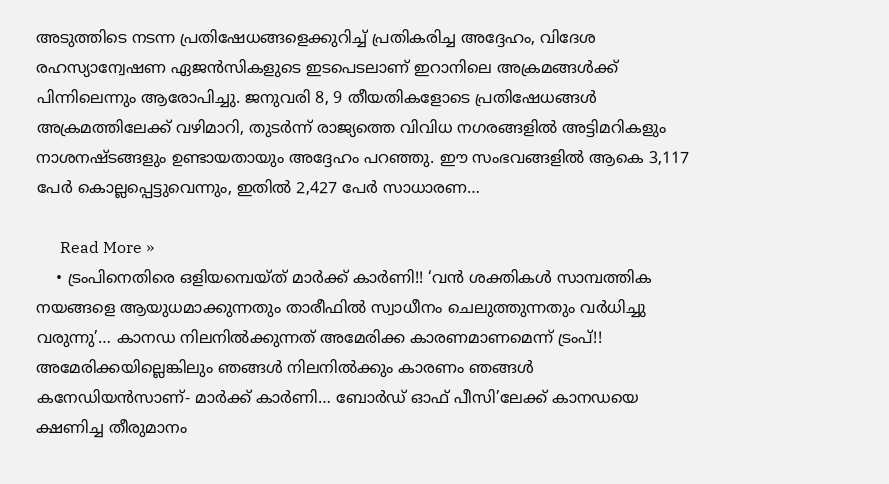അടുത്തിടെ നടന്ന പ്രതിഷേധങ്ങളെക്കുറിച്ച് പ്രതികരിച്ച അദ്ദേഹം, വിദേശ രഹസ്യാന്വേഷണ ഏജൻസികളുടെ ഇടപെടലാണ് ഇറാനിലെ അക്രമങ്ങൾക്ക് പിന്നിലെന്നും ആരോപിച്ചു. ജനുവരി 8, 9 തീയതികളോടെ പ്രതിഷേധങ്ങൾ അക്രമത്തിലേക്ക് വഴിമാറി, തുടർന്ന് രാജ്യത്തെ വിവിധ നഗരങ്ങളിൽ അട്ടിമറികളും നാശനഷ്ടങ്ങളും ഉണ്ടായതായും അദ്ദേഹം പറഞ്ഞു. ഈ സംഭവങ്ങളിൽ ആകെ 3,117 പേർ കൊല്ലപ്പെട്ടുവെന്നും, ഇതിൽ 2,427 പേർ സാധാരണ…

      Read More »
    • ട്രംപിനെതിരെ ഒളിയമ്പെയ്ത് മാർക്ക് കാർണി!! ‘വൻ ശക്തികൾ സാമ്പത്തിക നയങ്ങളെ ആയുധമാക്കുന്നതും താരീഫിൽ സ്വാധീനം ചെലുത്തുന്നതും വർധിച്ചു വരുന്നു’… കാനഡ നിലനിൽക്കുന്നത് അമേരിക്ക കാരണമാണമെന്ന് ട്രംപ്!! അമേരിക്കയില്ലെങ്കിലും ഞങ്ങൾ നിലനിൽക്കും കാരണം ഞങ്ങൾ കനേഡിയൻസാണ്- മാർക്ക് കാർണി… ബോർഡ് ഓഫ് പീസി’ലേക്ക് കാനഡയെ ക്ഷണിച്ച തീരുമാനം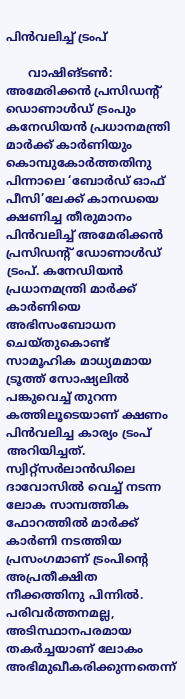പിൻവലിച്ച് ട്രംപ്

      വാഷിങ്ടൺ: അമേരിക്കൻ പ്രസിഡന്റ് ഡൊണാൾഡ് ട്രംപും കനേഡിയൻ പ്രധാനമന്ത്രി മാർക്ക് കാർണിയും കൊമ്പുകോർത്തതിനു പിന്നാലെ ‘ബോർഡ് ഓഫ് പീസി’ലേക്ക് കാനഡയെ ക്ഷണിച്ച തീരുമാനം പിൻവലിച്ച് അമേരിക്കൻ പ്രസിഡന്റ് ഡോണാൾഡ് ട്രംപ്. കനേഡിയൻ പ്രധാനമന്ത്രി മാർക്ക് കാർണിയെ അഭിസംബോധന ചെയ്തുകൊണ്ട് സാമൂഹിക മാധ്യമമായ ട്രൂത്ത് സോഷ്യലിൽ പങ്കുവെച്ച് തുറന്ന കത്തിലൂടെയാണ് ക്ഷണം പിൻവലിച്ച കാര്യം ട്രംപ് അറിയിച്ചത്. സ്വിറ്റ്സർലാൻഡിലെ ദാവോസിൽ വെച്ച് നടന്ന ലോക സാമ്പത്തിക ഫോറത്തിൽ മാർക്ക് കാർണി നടത്തിയ പ്രസംഗമാണ് ട്രംപിന്റെ അപ്രതീക്ഷിത നീക്കത്തിനു പിന്നിൽ. പരിവർത്തനമല്ല, അടിസ്ഥാനപരമായ തകർച്ചയാണ് ലോകം അഭിമുഖീകരിക്കുന്നതെന്ന്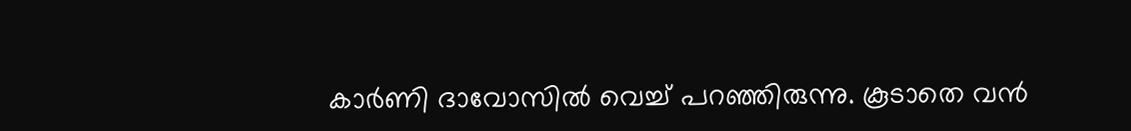കാർണി ദാവോസിൽ വെച്ച് പറഞ്ഞിരുന്നു. കൂടാതെ വൻ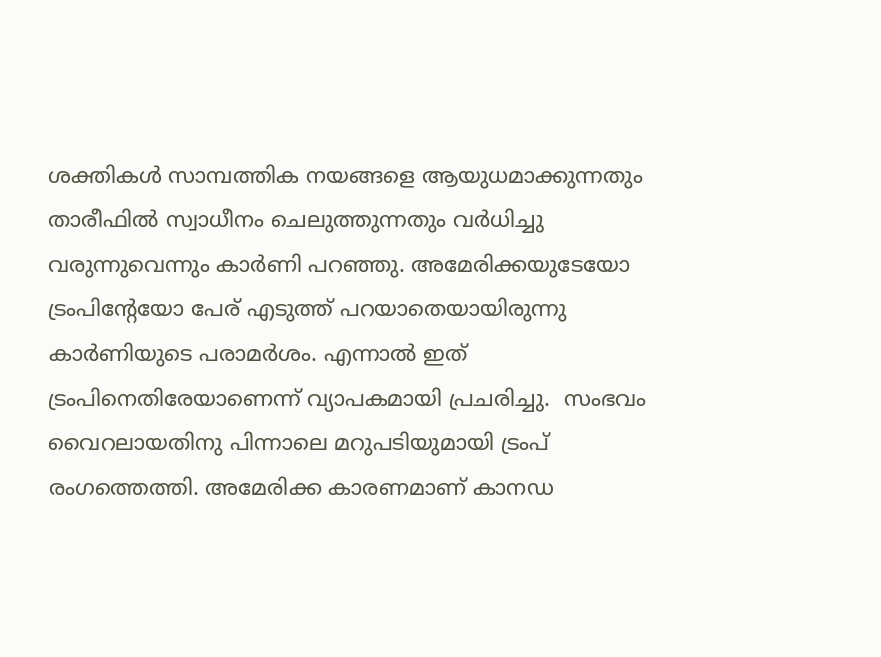ശക്തികൾ സാമ്പത്തിക നയങ്ങളെ ആയുധമാക്കുന്നതും താരീഫിൽ സ്വാധീനം ചെലുത്തുന്നതും വർധിച്ചു വരുന്നുവെന്നും കാർണി പറഞ്ഞു. അമേരിക്കയുടേയോ ട്രംപിന്റേയോ പേര് എടുത്ത് പറയാതെയായിരുന്നു കാർണിയുടെ പരാമർശം. എന്നാൽ ഇത് ട്രംപിനെതിരേയാണെന്ന് വ്യാപകമായി പ്രചരിച്ചു.  സംഭവം വൈറലായതിനു പിന്നാലെ മറുപടിയുമായി ട്രംപ് രംഗത്തെത്തി. അമേരിക്ക കാരണമാണ് കാനഡ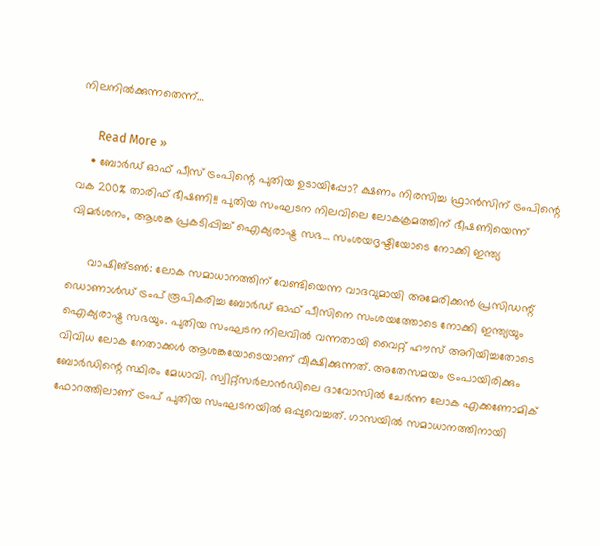നിലനിൽക്കുന്നതെന്ന്…

      Read More »
    • ബോർഡ് ഓഫ് പീസ് ട്രംപിന്റെ പുതിയ ഉടായിപ്പോ? ക്ഷണം നിരസിച്ച ഫ്രാൻസിന് ട്രംപിന്റെ വക 200% താരിഫ് ഭീഷണി!! പുതിയ സംഘടന നിലവിലെ ലോകക്രമത്തിന് ഭീഷണിയെന്ന് വിമർശനം, ആശങ്ക പ്രകടിപ്പിച്ച് ഐക്യരാഷ്ട്ര സഭ… സംശയദൃഷ്ടിയോടെ നോക്കി ഇന്ത്യ

      വാഷിങ്ടൺ: ലോക സമാധാനത്തിന് വേണ്ടിയെന്ന വാദവുമായി അമേരിക്കൻ പ്രസിഡന്റ് ഡൊണാൾഡ് ട്രംപ് രൂപികരിച്ച ബോർഡ് ഓഫ് പീസിനെ സംശയത്തോടെ നോക്കി ഇന്ത്യയും ഐക്യരാഷ്ട്ര സഭയും. പുതിയ സംഘടന നിലവിൽ വന്നതായി വൈറ്റ് ഹൗസ് അറിയിച്ചതോടെ വിവിധ ലോക നേതാക്കൾ ആശങ്കയോടെയാണ് വീക്ഷിക്കുന്നത്. അതേസമയം ട്രംപായിരിക്കും ബോർഡിന്റെ സ്ഥിരം മേധാവി. സ്വിറ്റ്‌സർലാൻഡിലെ ദാവോസിൽ ചേർന്ന ലോക എക്കണോമിക് ഫോറത്തിലാണ് ട്രംപ് പുതിയ സംഘടനയിൽ ഒപ്പുവെച്ചത്. ഗാസയിൽ സമാധാനത്തിനായി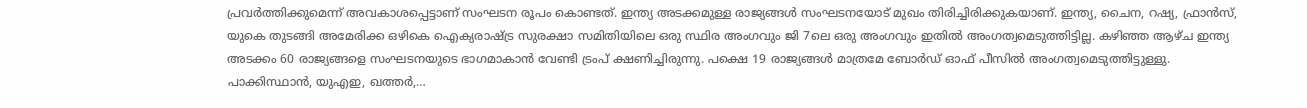പ്രവർത്തിക്കുമെന്ന് അവകാശപ്പെട്ടാണ് സംഘടന രൂപം കൊണ്ടത്. ഇന്ത്യ അടക്കമുള്ള രാജ്യങ്ങൾ സംഘടനയോട് മുഖം തിരിച്ചിരിക്കുകയാണ്. ഇന്ത്യ, ചൈന, റഷ്യ, ഫ്രാൻസ്, യുകെ തുടങ്ങി അമേരിക്ക ഒഴികെ ഐക്യരാഷ്ട്ര സുരക്ഷാ സമിതിയിലെ ഒരു സ്ഥിര അംഗവും ജി 7ലെ ഒരു അംഗവും ഇതിൽ അംഗത്വമെടുത്തിട്ടില്ല. കഴിഞ്ഞ ആഴ്ച ഇന്ത്യ അടക്കം 60 രാജ്യങ്ങളെ സംഘടനയുടെ ഭാഗമാകാൻ വേണ്ടി ട്രംപ് ക്ഷണിച്ചിരുന്നു. പക്ഷെ 19 രാജ്യങ്ങൾ മാത്രമേ ബോർഡ് ഓഫ് പീസിൽ അംഗത്വമെടുത്തിട്ടുള്ളു. പാക്കിസ്ഥാൻ, യുഎഇ, ഖത്തർ,…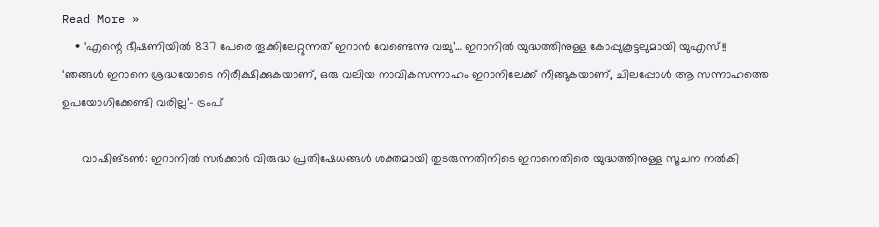Read More »
    • ‘എന്റെ ഭീഷണിയിൽ 837 പേരെ തൂക്കിലേറ്റുന്നത് ഇറാൻ വേണ്ടെന്നു വച്ചു’… ഇറാനിൽ യുദ്ധത്തിനുള്ള കോപ്പുകൂട്ടലുമായി യുഎസ്!! ‘ഞങ്ങൾ ഇറാനെ ശ്രദ്ധയോടെ നിരീക്ഷിക്കുകയാണ്, ഒരു വലിയ നാവികസന്നാഹം ഇറാനിലേക്ക് നീങ്ങുകയാണ്, ചിലപ്പോൾ ആ സന്നാഹത്തെ ഉപയോഗിക്കേണ്ടി വരില്ല’- ട്രംപ്

      വാഷിങ്ടൺ: ഇറാനിൽ സർക്കാർ വിരുദ്ധ പ്രതിഷേധങ്ങൾ ശക്തമായി തുടരുന്നതിനിടെ ഇറാനെതിരെ യുദ്ധത്തിനുള്ള സൂചന നൽകി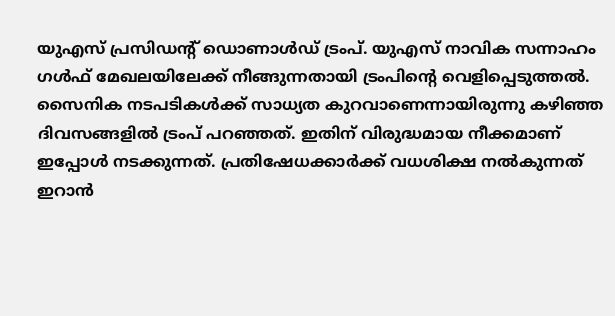യുഎസ് പ്രസിഡന്റ് ഡൊണാൾഡ് ട്രംപ്. യുഎസ് നാവിക സന്നാഹം ഗൾഫ് മേഖലയിലേക്ക് നീങ്ങുന്നതായി ട്രംപിന്റെ വെളിപ്പെടുത്തൽ. സൈനിക നടപടികൾക്ക് സാധ്യത കുറവാണെന്നായിരുന്നു കഴിഞ്ഞ ദിവസങ്ങളിൽ ട്രംപ് പറഞ്ഞത്. ഇതിന് വിരുദ്ധമായ നീക്കമാണ് ഇപ്പോൾ നടക്കുന്നത്. പ്രതിഷേധക്കാർക്ക് വധശിക്ഷ നൽകുന്നത് ഇറാൻ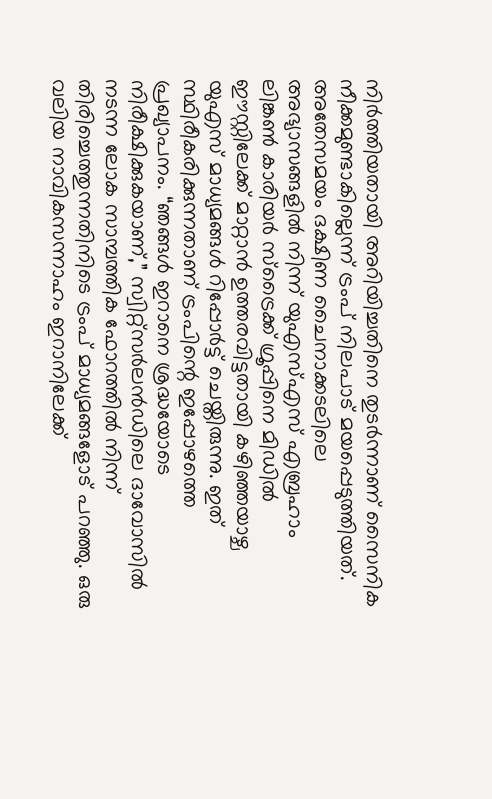നിർത്തിയതായി അറിയിച്ചതിനെ തുടർന്നാണ് സൈനിക നീക്കമുണ്ടാകില്ലെന്ന് ട്രംപ് നിലപാട് മയപ്പെടുത്തിയത്. അതേസമയം ദക്ഷിണ ചൈനാക്കടലിലെ അഭ്യാസങ്ങളിൽ നിന്ന് യുഎസ്എസ് എബ്രഹാം ലിങ്കൺ കാരിയർ സ്ട്രൈക്ക് ഗ്രൂപ്പിനെ മിഡിൽ ഈസ്റ്റിലേക്ക് മാറ്റാൻ ഉത്തരവിട്ടതായി കഴിഞ്ഞയാഴ്ച യുഎസ് മാധ്യമങ്ങൾ റിപ്പോർട്ട് ചെയ്തിരുന്നു. ഇത് സ്ഥിരീകരിക്കുന്നതാണ് ട്രംപിന്റെ ഇപ്പോഴത്തെ പ്രഖ്യാപനം. “ഞങ്ങൾ ഇറാനെ ശ്രദ്ധയോടെ നിരീക്ഷിക്കുകയാണ്,” സ്വിറ്റ്സർലൻഡിലെ ദാവോസിൽ നടന്ന ലോക സാമ്പത്തിക ഫോറത്തിൽ നിന്ന് തിരിച്ചെത്തുന്നതിനിടെ ട്രംപ് മാധ്യമങ്ങളോട് പറഞ്ഞു. ഒരു വലിയ നാവികസന്നാഹം ഇറാനിലേക്ക്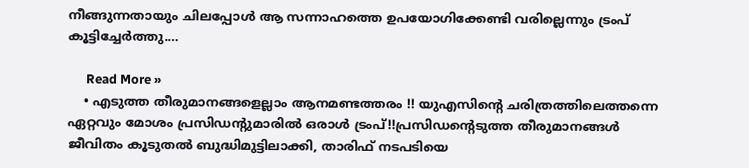നീങ്ങുന്നതായും ചിലപ്പോൾ ആ സന്നാഹത്തെ ഉപയോഗിക്കേണ്ടി വരില്ലെന്നും ട്രംപ് കൂട്ടിച്ചേർത്തു.…

      Read More »
    • എടുത്ത തീരുമാനങ്ങളെല്ലാം ആനമണ്ടത്തരം !! യുഎസിന്റെ ചരിത്രത്തിലെത്തന്നെ ഏറ്റവും മോശം പ്രസിഡന്റുമാരിൽ ഒരാൾ ട്രംപ്!!പ്രസിഡന്റെടുത്ത തീരുമാനങ്ങൾ ജീവിതം കൂടുതൽ ബുദ്ധിമുട്ടിലാക്കി, താരിഫ് നടപടിയെ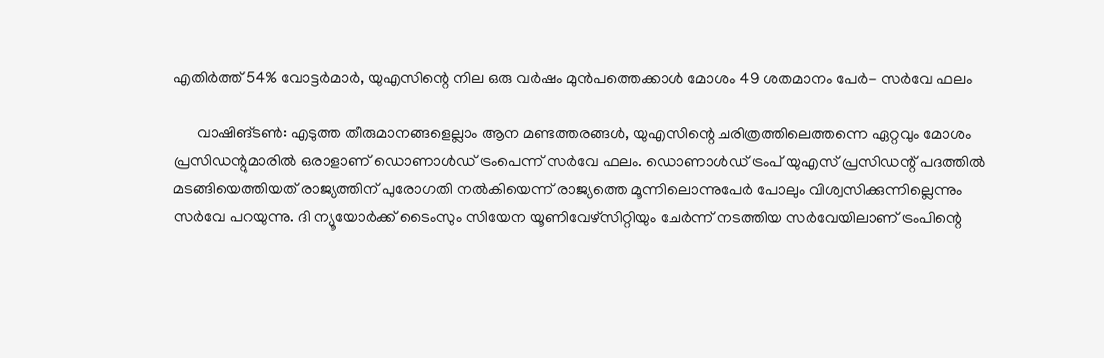എതിർത്ത് 54% വോട്ടർമാർ, യുഎസിന്റെ നില ഒരു വർഷം മുൻപത്തെക്കാൾ മോശം 49 ശതമാനം പേർ- സർവേ ഫലം

      വാഷിങ്ടൺ: എടുത്ത തീരുമാനങ്ങളെല്ലാം ആന മണ്ടത്തരങ്ങൾ, യുഎസിന്റെ ചരിത്രത്തിലെത്തന്നെ ഏറ്റവും മോശം പ്രസിഡന്റുമാരിൽ ഒരാളാണ് ഡൊണാൾഡ് ട്രംപെന്ന് സർവേ ഫലം. ഡൊണാൾഡ് ട്രംപ് യുഎസ് പ്രസിഡന്റ് പദത്തിൽ മടങ്ങിയെത്തിയത് രാജ്യത്തിന് പുരോഗതി നൽകിയെന്ന് രാജ്യത്തെ മൂന്നിലൊന്നുപേർ പോലും വിശ്വസിക്കുന്നില്ലെന്നും സർവേ പറയുന്നു. ദി ന്യൂയോർക്ക് ടൈംസും സിയേന യൂണിവേഴ്‌സിറ്റിയും ചേർന്ന് നടത്തിയ സർവേയിലാണ് ട്രംപിന്റെ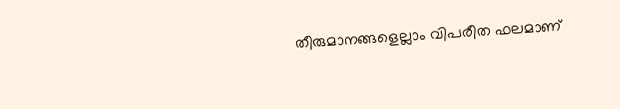തീരുമാനങ്ങളെല്ലാം വിപരീത ഫലമാണ്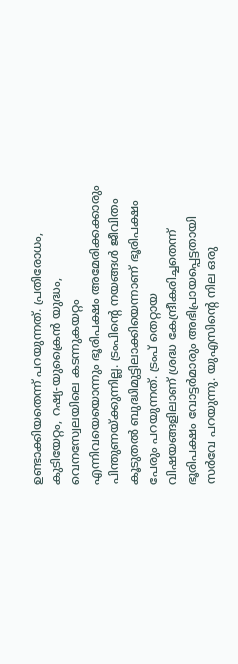ഉണ്ടാക്കിയതെന്ന് പറയുന്നത്. പ്രതിരോധം, കുടിയേറ്റം, റഷ്യ-യുക്രൈൻ യുദ്ധം, വെനസ്വേലയിലെ കടന്നുകയറ്റം എന്നിവയെയൊന്നും ഭൂരിപക്ഷം അമേരിക്കക്കാരും പിന്തുണയ്ക്കുന്നില്ല. ട്രംപിന്റെ നയങ്ങൾ ജീവിതം കൂടുതൽ ബുദ്ധിമുട്ടിലാക്കിയെന്നാണ് ഭൂരിപക്ഷം പേരും പറയുന്നത്. ട്രംപ് തെറ്റായ വിഷയങ്ങളിലാണ് ശ്രദ്ധ കേന്ദ്രീകരിച്ചതെന്ന് ഭൂരിപക്ഷം വോട്ടർമാരും അഭിപ്രായപ്പെട്ടതായി സർവേ പറയുന്നു. യുഎസിന്റെ നില ഒരു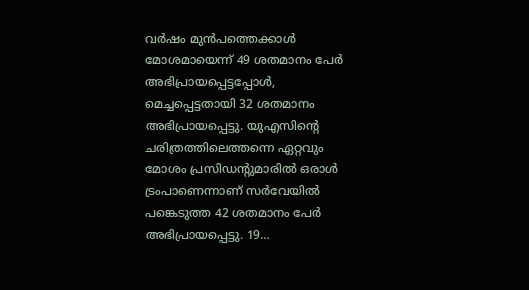വർഷം മുൻപത്തെക്കാൾ മോശമായെന്ന് 49 ശതമാനം പേർ അഭിപ്രായപ്പെട്ടപ്പോൾ, മെച്ചപ്പെട്ടതായി 32 ശതമാനം അഭിപ്രായപ്പെട്ടു. യുഎസിന്റെ ചരിത്രത്തിലെത്തന്നെ ഏറ്റവും മോശം പ്രസിഡന്റുമാരിൽ ഒരാൾ ട്രംപാണെന്നാണ് സർവേയിൽ പങ്കെടുത്ത 42 ശതമാനം പേർ അഭിപ്രായപ്പെട്ടു. 19…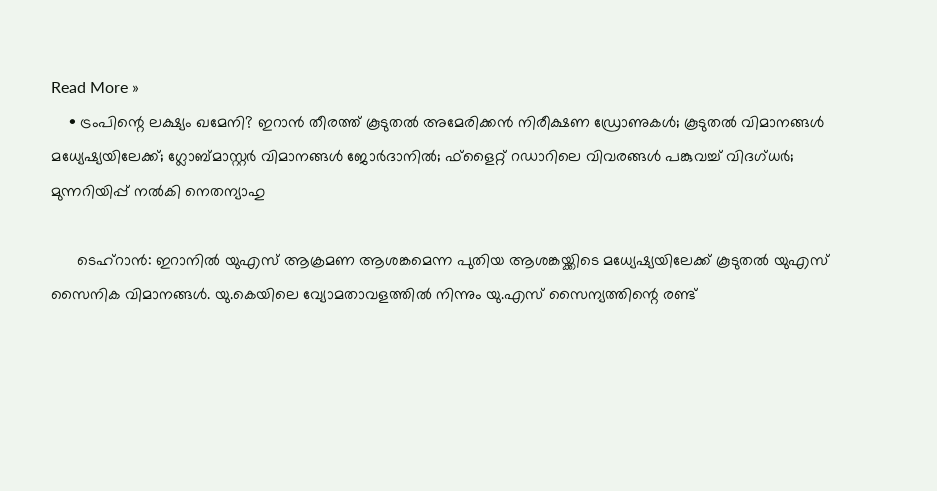Read More »
    • ട്രംപിന്റെ ലക്ഷ്യം ഖമേനി? ഇറാന്‍ തീരത്ത് കൂടുതല്‍ അമേരിക്കന്‍ നിരീക്ഷണ ഡ്രോണുകള്‍; കൂടുതല്‍ വിമാനങ്ങള്‍ മധ്യേഷ്യയിലേക്ക്; ഗ്ലോബ്മാസ്റ്റര്‍ വിമാനങ്ങള്‍ ജോര്‍ദാനില്‍; ഫ്‌ളൈറ്റ് റഡാറിലെ വിവരങ്ങള്‍ പങ്കുവച്ച് വിദഗ്ധര്‍; മുന്നറിയിപ്പ് നല്‍കി നെതന്യാഹു

      ടെഹ്‌റാന്‍: ഇറാനില്‍ യുഎസ് ആക്രമണ ആശങ്കമെന്ന പുതിയ ആശങ്കയ്ക്കിടെ മധ്യേഷ്യയിലേക്ക് കൂടുതല്‍ യുഎസ് സൈനിക വിമാനങ്ങള്‍. യു.കെയിലെ വ്യോമതാവളത്തില്‍ നിന്നും യു.എസ് സൈന്യത്തിന്റെ രണ്ട്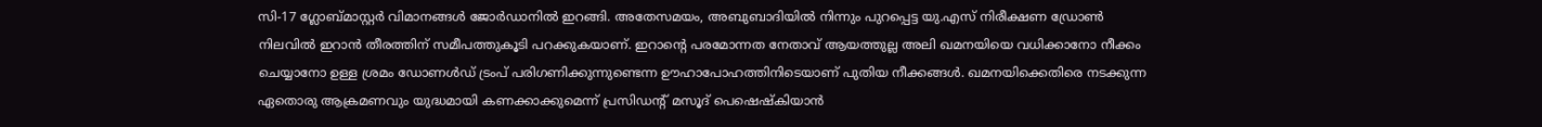സി-17 ഗ്ലോബ്മാസ്റ്റര്‍ വിമാനങ്ങള്‍ ജോര്‍ഡാനില്‍ ഇറങ്ങി. അതേസമയം, അബുബാദിയില്‍ നിന്നും പുറപ്പെട്ട യു.എസ് നിരീക്ഷണ ഡ്രോണ്‍ നിലവില്‍ ഇറാന്‍ തീരത്തിന് സമീപത്തുകൂടി പറക്കുകയാണ്. ഇറാന്റെ പരമോന്നത നേതാവ് ആയത്തുല്ല അലി ഖമനയിയെ വധിക്കാനോ നീക്കം ചെയ്യാനോ ഉള്ള ശ്രമം ഡോണള്‍ഡ് ട്രംപ് പരിഗണിക്കുന്നുണ്ടെന്ന ഊഹാപോഹത്തിനിടെയാണ് പുതിയ നീക്കങ്ങള്‍. ഖമനയിക്കെതിരെ നടക്കുന്ന ഏതൊരു ആക്രമണവും യുദ്ധമായി കണക്കാക്കുമെന്ന് പ്രസിഡന്റ് മസൂദ് പെഷെഷ്‌കിയാന്‍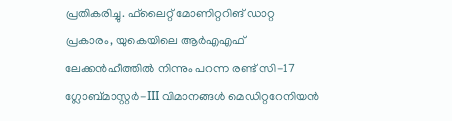പ്രതികരിച്ചു. ഫ്‌ലൈറ്റ് മോണിറ്ററിങ് ഡാറ്റ പ്രകാരം, യുകെയിലെ ആര്‍എഎഫ് ലേക്കന്‍ഹീത്തില്‍ നിന്നും പറന്ന രണ്ട് സി-17 ഗ്ലോബ്മാസ്റ്റര്‍-III വിമാനങ്ങള്‍ മെഡിറ്ററേനിയന്‍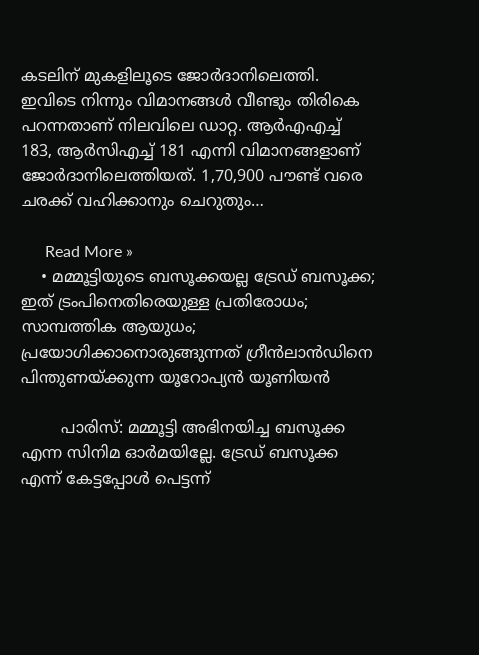കടലിന് മുകളിലൂടെ ജോര്‍ദാനിലെത്തി. ഇവിടെ നിന്നും വിമാനങ്ങള്‍ വീണ്ടും തിരികെ പറന്നതാണ് നിലവിലെ ഡാറ്റ. ആര്‍എഎച്ച് 183, ആര്‍സിഎച്ച് 181 എന്നി വിമാനങ്ങളാണ് ജോര്‍ദാനിലെത്തിയത്. 1,70,900 പൗണ്ട് വരെ ചരക്ക് വഹിക്കാനും ചെറുതും…

      Read More »
    • മമ്മൂട്ടിയുടെ ബസൂക്കയല്ല ട്രേഡ് ബസൂക്ക; ഇത് ട്രംപിനെതിരെയുള്ള പ്രതിരോധം; സാമ്പത്തിക ആയുധം; പ്രയോഗിക്കാനൊരുങ്ങുന്നത് ഗ്രീന്‍ലാന്‍ഡിനെ പിന്തുണയ്ക്കുന്ന യൂറോപ്യന്‍ യൂണിയന്‍

        പാരിസ്: മമ്മൂട്ടി അഭിനയിച്ച ബസൂക്ക എന്ന സിനിമ ഓര്‍മയില്ലേ. ട്രേഡ് ബസൂക്ക എന്ന് കേട്ടപ്പോള്‍ പെട്ടന്ന്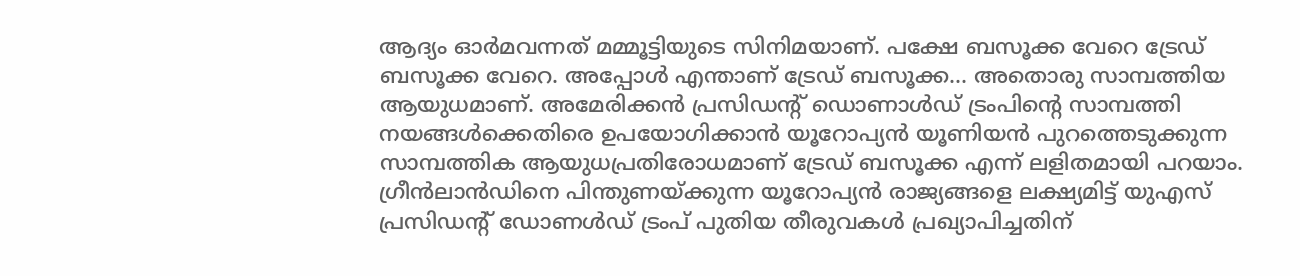ആദ്യം ഓര്‍മവന്നത് മമ്മൂട്ടിയുടെ സിനിമയാണ്. പക്ഷേ ബസൂക്ക വേറെ ട്രേഡ് ബസൂക്ക വേറെ. അപ്പോള്‍ എന്താണ് ട്രേഡ് ബസൂക്ക… അതൊരു സാമ്പത്തിയ ആയുധമാണ്. അമേരിക്കന്‍ പ്രസിഡന്റ് ഡൊണാള്‍ഡ് ട്രംപിന്റെ സാമ്പത്തി നയങ്ങള്‍ക്കെതിരെ ഉപയോഗിക്കാന്‍ യൂറോപ്യന്‍ യൂണിയന്‍ പുറത്തെടുക്കുന്ന സാമ്പത്തിക ആയുധപ്രതിരോധമാണ് ട്രേഡ് ബസൂക്ക എന്ന് ലളിതമായി പറയാം. ഗ്രീന്‍ലാന്‍ഡിനെ പിന്തുണയ്ക്കുന്ന യൂറോപ്യന്‍ രാജ്യങ്ങളെ ലക്ഷ്യമിട്ട് യുഎസ് പ്രസിഡന്റ് ഡോണള്‍ഡ് ട്രംപ് പുതിയ തീരുവകള്‍ പ്രഖ്യാപിച്ചതിന്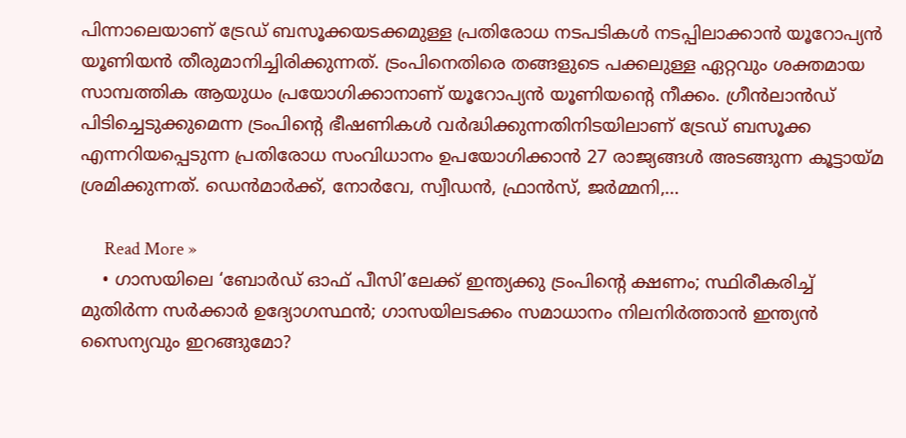പിന്നാലെയാണ് ട്രേഡ് ബസൂക്കയടക്കമുള്ള പ്രതിരോധ നടപടികള്‍ നടപ്പിലാക്കാന്‍ യൂറോപ്യന്‍ യൂണിയന്‍ തീരുമാനിച്ചിരിക്കുന്നത്. ട്രംപിനെതിരെ തങ്ങളുടെ പക്കലുള്ള ഏറ്റവും ശക്തമായ സാമ്പത്തിക ആയുധം പ്രയോഗിക്കാനാണ് യൂറോപ്യന്‍ യൂണിയന്റെ നീക്കം. ഗ്രീന്‍ലാന്‍ഡ് പിടിച്ചെടുക്കുമെന്ന ട്രംപിന്റെ ഭീഷണികള്‍ വര്‍ദ്ധിക്കുന്നതിനിടയിലാണ് ട്രേഡ് ബസൂക്ക എന്നറിയപ്പെടുന്ന പ്രതിരോധ സംവിധാനം ഉപയോഗിക്കാന്‍ 27 രാജ്യങ്ങള്‍ അടങ്ങുന്ന കൂട്ടായ്മ ശ്രമിക്കുന്നത്. ഡെന്‍മാര്‍ക്ക്, നോര്‍വേ, സ്വീഡന്‍, ഫ്രാന്‍സ്, ജര്‍മ്മനി,…

      Read More »
    • ഗാസയിലെ ‘ബോര്‍ഡ് ഓഫ് പീസി’ലേക്ക് ഇന്ത്യക്കു ട്രംപിന്റെ ക്ഷണം; സ്ഥിരീകരിച്ച് മുതിര്‍ന്ന സര്‍ക്കാര്‍ ഉദ്യോഗസ്ഥന്‍; ഗാസയിലടക്കം സമാധാനം നിലനിര്‍ത്താന്‍ ഇന്ത്യന്‍ സൈന്യവും ഇറങ്ങുമോ?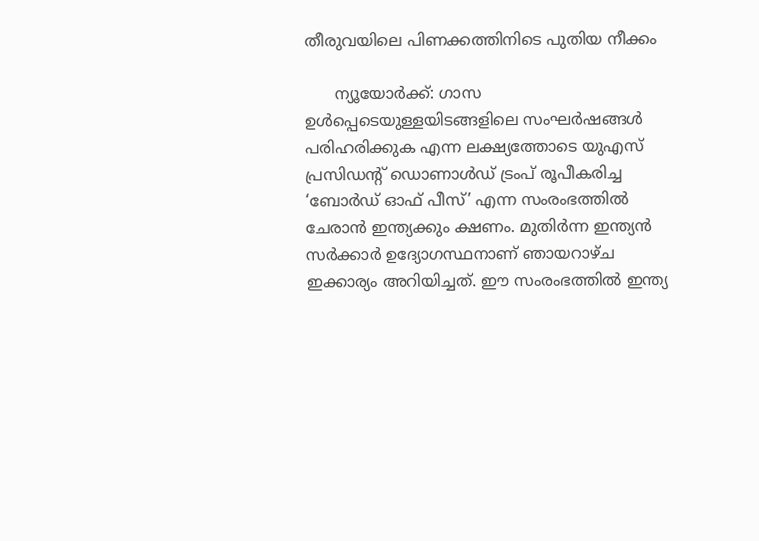തീരുവയിലെ പിണക്കത്തിനിടെ പുതിയ നീക്കം

      ന്യൂയോര്‍ക്ക്: ഗാസ ഉള്‍പ്പെടെയുള്ളയിടങ്ങളിലെ സംഘര്‍ഷങ്ങള്‍ പരിഹരിക്കുക എന്ന ലക്ഷ്യത്തോടെ യുഎസ് പ്രസിഡന്റ് ഡൊണാള്‍ഡ് ട്രംപ് രൂപീകരിച്ച ‘ബോര്‍ഡ് ഓഫ് പീസ്’ എന്ന സംരംഭത്തില്‍ ചേരാന്‍ ഇന്ത്യക്കും ക്ഷണം. മുതിര്‍ന്ന ഇന്ത്യന്‍ സര്‍ക്കാര്‍ ഉദ്യോഗസ്ഥനാണ് ഞായറാഴ്ച ഇക്കാര്യം അറിയിച്ചത്. ഈ സംരംഭത്തില്‍ ഇന്ത്യ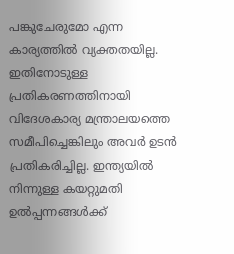പങ്കുചേരുമോ എന്ന കാര്യത്തില്‍ വ്യക്തതയില്ല. ഇതിനോടുള്ള പ്രതികരണത്തിനായി വിദേശകാര്യ മന്ത്രാലയത്തെ സമീപിച്ചെങ്കിലും അവര്‍ ഉടന്‍ പ്രതികരിച്ചില്ല. ഇന്ത്യയില്‍ നിന്നുള്ള കയറ്റുമതി ഉല്‍പ്പന്നങ്ങള്‍ക്ക്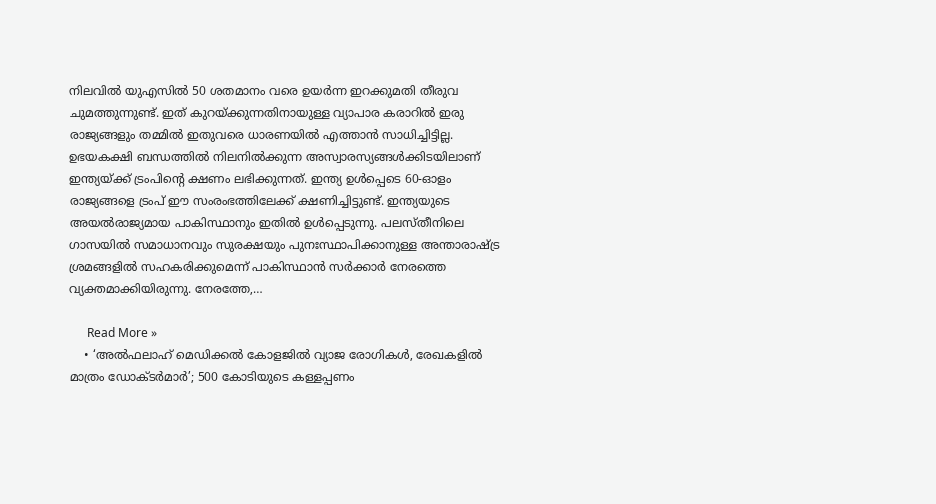നിലവില്‍ യുഎസില്‍ 50 ശതമാനം വരെ ഉയര്‍ന്ന ഇറക്കുമതി തീരുവ ചുമത്തുന്നുണ്ട്. ഇത് കുറയ്ക്കുന്നതിനായുള്ള വ്യാപാര കരാറില്‍ ഇരു രാജ്യങ്ങളും തമ്മില്‍ ഇതുവരെ ധാരണയില്‍ എത്താന്‍ സാധിച്ചിട്ടില്ല. ഉഭയകക്ഷി ബന്ധത്തില്‍ നിലനില്‍ക്കുന്ന അസ്വാരസ്യങ്ങള്‍ക്കിടയിലാണ് ഇന്ത്യയ്ക്ക് ട്രംപിന്റെ ക്ഷണം ലഭിക്കുന്നത്. ഇന്ത്യ ഉള്‍പ്പെടെ 60-ഓളം രാജ്യങ്ങളെ ട്രംപ് ഈ സംരംഭത്തിലേക്ക് ക്ഷണിച്ചിട്ടുണ്ട്. ഇന്ത്യയുടെ അയല്‍രാജ്യമായ പാകിസ്ഥാനും ഇതില്‍ ഉള്‍പ്പെടുന്നു. പലസ്തീനിലെ ഗാസയില്‍ സമാധാനവും സുരക്ഷയും പുനഃസ്ഥാപിക്കാനുള്ള അന്താരാഷ്ട്ര ശ്രമങ്ങളില്‍ സഹകരിക്കുമെന്ന് പാകിസ്ഥാന്‍ സര്‍ക്കാര്‍ നേരത്തെ വ്യക്തമാക്കിയിരുന്നു. നേരത്തേ,…

      Read More »
    • ‘അല്‍ഫലാഹ് മെഡിക്കല്‍ കോളജില്‍ വ്യാജ രോഗികള്‍, രേഖകളില്‍ മാത്രം ഡോക്ടര്‍മാര്‍’; 500 കോടിയുടെ കള്ളപ്പണം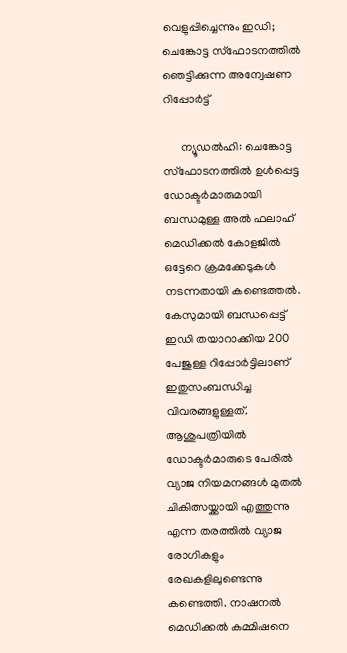വെളുപ്പിച്ചെന്നും ഇഡി; ചെങ്കോട്ട സ്‌ഫോടനത്തില്‍ ഞെട്ടിക്കുന്ന അന്വേഷണ റിപ്പോര്‍ട്ട്

      ന്യൂഡല്‍ഹി: ചെങ്കോട്ട സ്ഫോടനത്തില്‍ ഉള്‍പ്പെട്ട ഡോക്ടര്‍മാരുമായി ബന്ധമുള്ള അല്‍ ഫലാഹ് മെഡിക്കല്‍ കോളജില്‍ ഒട്ടേറെ ക്രമക്കേടുകള്‍ നടന്നതായി കണ്ടെത്തല്‍. കേസുമായി ബന്ധപ്പെട്ട് ഇഡി തയാറാക്കിയ 200 പേജുള്ള റിപ്പോര്‍ട്ടിലാണ് ഇതുസംബന്ധിച്ച വിവരങ്ങളുള്ളത്. ആശുപത്രിയില്‍ ഡോക്ടര്‍മാരുടെ പേരില്‍ വ്യാജ നിയമനങ്ങള്‍ മുതല്‍ ചികിത്സയ്ക്കായി എത്തുന്നു എന്ന തരത്തില്‍ വ്യാജ രോഗികളും രേഖകളിലുണ്ടെന്നു കണ്ടെത്തി. നാഷനല്‍ മെഡിക്കല്‍ കമ്മിഷനെ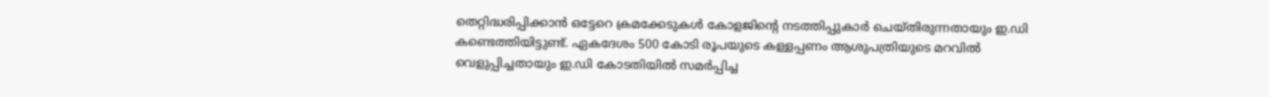തെറ്റിദ്ധരിപ്പിക്കാന്‍ ഒട്ടേറെ ക്രമക്കേടുകള്‍ കോളജിന്റെ നടത്തിപ്പുകാര്‍ ചെയ്തിരുന്നതായും ഇ.ഡി കണ്ടെത്തിയിട്ടുണ്ട്. ഏകദേശം 500 കോടി രൂപയുടെ കള്ളപ്പണം ആശുപത്രിയുടെ മറവില്‍ വെളുപ്പിച്ചതായും ഇ.ഡി കോടതിയില്‍ സമര്‍പ്പിച്ച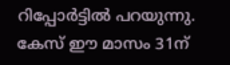റിപ്പോര്‍ട്ടില്‍ പറയുന്നു. കേസ് ഈ മാസം 31ന്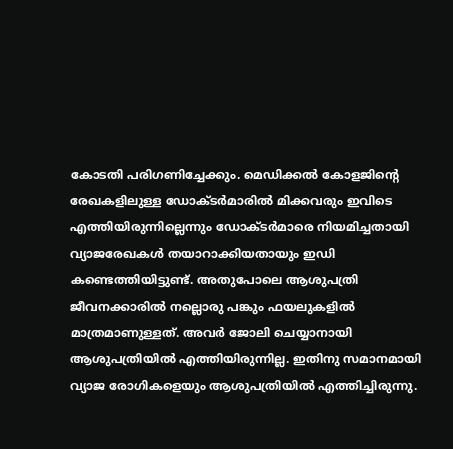കോടതി പരിഗണിച്ചേക്കും. മെഡിക്കല്‍ കോളജിന്റെ രേഖകളിലുള്ള ഡോക്ടര്‍മാരില്‍ മിക്കവരും ഇവിടെ എത്തിയിരുന്നില്ലെന്നും ഡോക്ടര്‍മാരെ നിയമിച്ചതായി വ്യാജരേഖകള്‍ തയാറാക്കിയതായും ഇഡി കണ്ടെത്തിയിട്ടുണ്ട്. അതുപോലെ ആശുപത്രി ജീവനക്കാരില്‍ നല്ലൊരു പങ്കും ഫയലുകളില്‍ മാത്രമാണുള്ളത്. അവര്‍ ജോലി ചെയ്യാനായി ആശുപത്രിയില്‍ എത്തിയിരുന്നില്ല. ഇതിനു സമാനമായി വ്യാജ രോഗികളെയും ആശുപത്രിയില്‍ എത്തിച്ചിരുന്നു.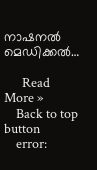നാഷനല്‍ മെഡിക്കല്‍…

      Read More »
    Back to top button
    error: